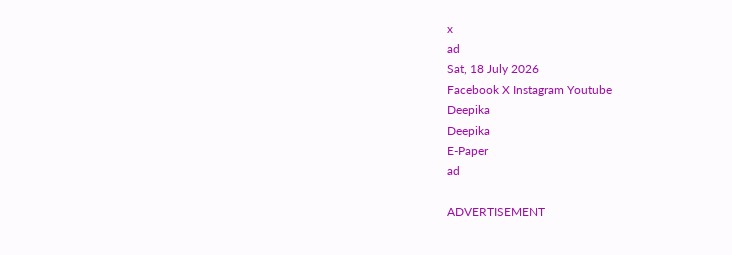x
ad
Sat, 18 July 2026
Facebook X Instagram Youtube
Deepika
Deepika
E-Paper
ad

ADVERTISEMENT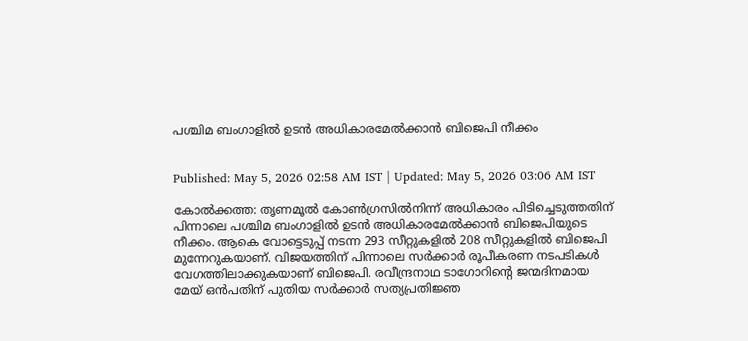പശ്ചിമ ബംഗാളിൽ ഉടൻ അധികാരമേൽക്കാൻ ബിജെപി നീക്കം


Published: May 5, 2026 02:58 AM IST | Updated: May 5, 2026 03:06 AM IST

കോൽക്കത്ത: തൃണമൂൽ കോൺഗ്രസിൽനിന്ന് അധികാരം പിടിച്ചെടുത്തതിന് പിന്നാലെ പശ്ചിമ ബംഗാളിൽ ഉടൻ അധികാരമേൽക്കാൻ ബിജെപിയുടെ നീക്കം. ആകെ വോട്ടെടുപ്പ് നടന്ന 293 സീറ്റുകളിൽ 208 സീറ്റുകളിൽ ബിജെപി മുന്നേറുകയാണ്. വിജയത്തിന് പിന്നാലെ സർക്കാർ രൂപീകരണ നടപടികൾ വേഗത്തിലാക്കുകയാണ് ബിജെപി. രവീന്ദ്രനാഥ ടാഗോറിന്‍റെ ജന്മദിനമായ മേയ് ഒൻപതിന് പുതിയ സർക്കാർ സത്യപ്രതിജ്ഞ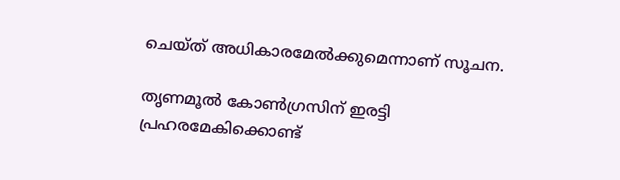ചെയ്ത് അധികാരമേൽക്കുമെന്നാണ് സൂചന.

തൃണമൂൽ കോൺഗ്രസിന് ഇരട്ടി പ്രഹരമേകിക്കൊണ്ട്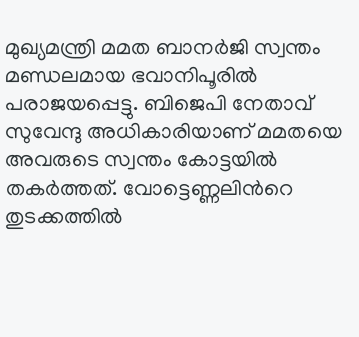മുഖ്യമന്ത്രി മമത ബാനർജി സ്വന്തം മണ്ഡലമായ ഭവാനിപൂരിൽ പരാജയപ്പെട്ടു. ബിജെപി നേതാവ് സുവേന്ദു അധികാരിയാണ് മമതയെ അവരുടെ സ്വന്തം കോട്ടയിൽ തകർത്തത്. വോട്ടെണ്ണലിന്‍റെ തുടക്കത്തിൽ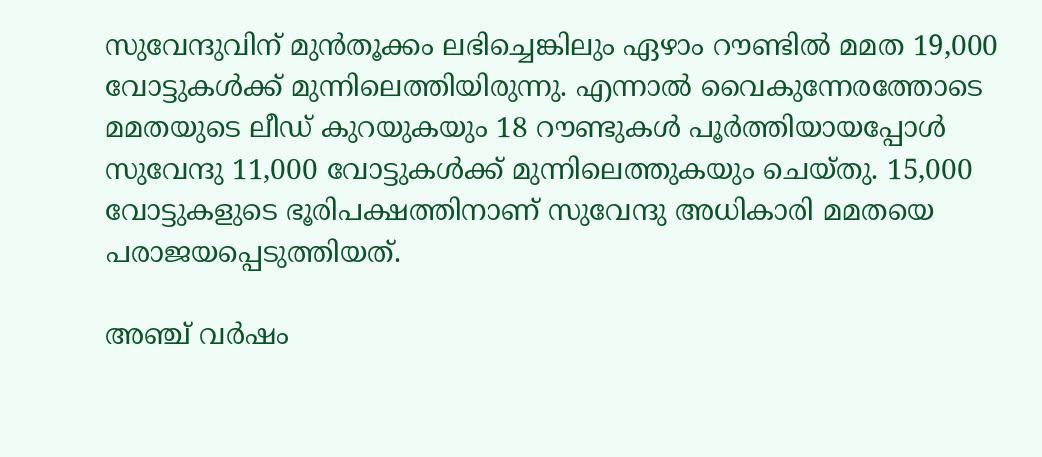സുവേന്ദുവിന് മുൻതൂക്കം ലഭിച്ചെങ്കിലും ഏഴാം റൗണ്ടിൽ മമത 19,000 വോട്ടുകൾക്ക് മുന്നിലെത്തിയിരുന്നു. എന്നാൽ വൈകുന്നേരത്തോടെ മമതയുടെ ലീഡ് കുറയുകയും 18 റൗണ്ടുകൾ പൂർത്തിയായപ്പോൾ സുവേന്ദു 11,000 വോട്ടുകൾക്ക് മുന്നിലെത്തുകയും ചെയ്തു. 15,000 വോട്ടുകളുടെ ഭൂരിപക്ഷത്തിനാണ് സുവേന്ദു അധികാരി മമതയെ പരാജയപ്പെടുത്തിയത്.

അഞ്ച് വർഷം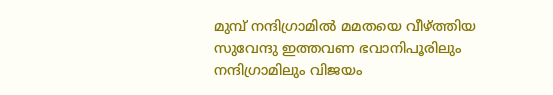മുമ്പ് നന്ദിഗ്രാമിൽ മമതയെ വീഴ്ത്തിയ സുവേന്ദു ഇത്തവണ ഭവാനിപൂരിലും നന്ദിഗ്രാമിലും വിജയം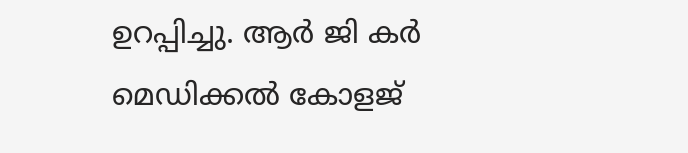ഉറപ്പിച്ചു. ആർ ജി കർ മെഡിക്കൽ കോളജ്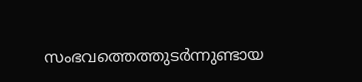സംഭവത്തെത്തുടർന്നുണ്ടായ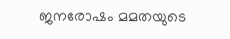ജനരോഷം മമതയുടെ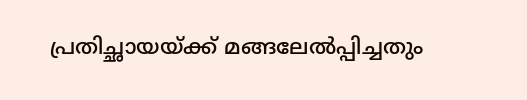പ്രതിച്ഛായയ്ക്ക് മങ്ങലേൽപ്പിച്ചതും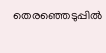തെരഞ്ഞെടുപ്പിൽ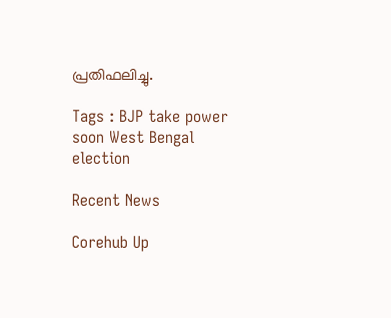പ്രതിഫലിച്ചു.

Tags : BJP take power soon West Bengal election

Recent News

Corehub Up